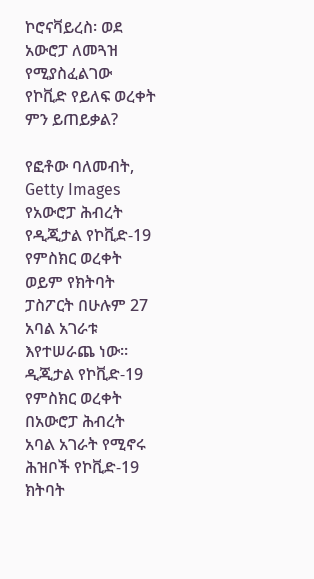ኮሮናቫይረስ፡ ወደ አውሮፓ ለመጓዝ የሚያስፈልገው የኮቪድ የይለፍ ወረቀት ምን ይጠይቃል?

የፎቶው ባለመብት, Getty Images
የአውሮፓ ሕብረት የዲጂታል የኮቪድ-19 የምስክር ወረቀት ወይም የክትባት ፓስፖርት በሁሉም 27 አባል አገራቱ እየተሠራጨ ነው።
ዲጂታል የኮቪድ-19 የምስክር ወረቀት በአውሮፓ ሕብረት አባል አገራት የሚኖሩ ሕዝቦች የኮቪድ-19 ክትባት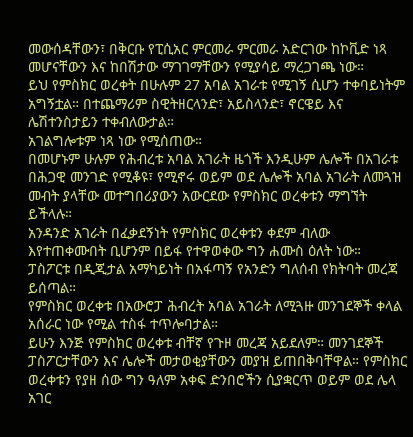መውሰዳቸውን፣ በቅርቡ የፒሲአር ምርመራ ምርመራ አድርገው ከኮቪድ ነጻ መሆናቸውን እና ከበሽታው ማገገማቸውን የሚያሳይ ማረጋገጫ ነው።
ይህ የምስክር ወረቀት በሁሉም 27 አባል አገራቱ የሚገኝ ሲሆን ተቀባይነትም አግኝቷል። በተጨማሪም ስዊትዘርላንድ፣ አይስላንድ፣ ኖርዌይ እና ሌሽተንስታይን ተቀብለውታል።
አገልግሎቱም ነጻ ነው የሚሰጠው።
በመሆኑም ሁሉም የሕብረቱ አባል አገራት ዜጎች እንዲሁም ሌሎች በአገራቱ በሕጋዊ መንገድ የሚቆዩ፣ የሚኖሩ ወይም ወደ ሌሎች አባል አገራት ለመጓዝ መብት ያላቸው መተግበሪያውን አውርደው የምስክር ወረቀቱን ማግኘት ይችላሉ።
አንዳንድ አገራት በፈቃደኝነት የምስክር ወረቀቱን ቀደም ብለው እየተጠቀሙበት ቢሆንም በይፋ የተዋወቀው ግን ሐሙስ ዕለት ነው።
ፓስፖርቱ በዲጂታል አማካይነት በአፋጣኝ የአንድን ግለሰብ የክትባት መረጃ ይሰጣል።
የምስክር ወረቀቱ በአውሮፓ ሕብረት አባል አገራት ለሚጓዙ መንገደኞች ቀላል አሰራር ነው የሚል ተስፋ ተጥሎባታል።
ይሁን እንጅ የምስክር ወረቀቱ ብቸኛ የጉዞ መረጃ አይደለም። መንገደኞች ፓስፖርታቸውን እና ሌሎች መታወቂያቸውን መያዝ ይጠበቅባቸዋል። የምስክር ወረቀቱን የያዘ ሰው ግን ዓለም አቀፍ ድንበሮችን ሲያቋርጥ ወይም ወደ ሌላ አገር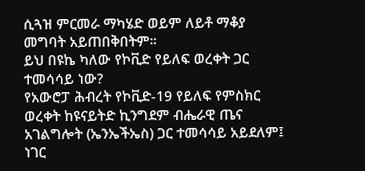ሲጓዝ ምርመራ ማካሄድ ወይም ለይቶ ማቆያ መግባት አይጠበቅበትም።
ይህ በዩኬ ካለው የኮቪድ የይለፍ ወረቀት ጋር ተመሳሳይ ነው?
የአውሮፓ ሕብረት የኮቪድ-19 የይለፍ የምስክር ወረቀት ከዩናይትድ ኪንግደም ብሔራዊ ጤና አገልግሎት (ኤንኤችኤስ) ጋር ተመሳሳይ አይደለም፤ ነገር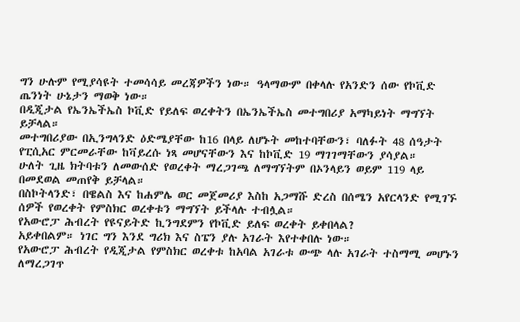ግን ሁሉም የሚያሳዩት ተመሳሳይ መረጃዎችን ነው። ዓላማውም በቀላሉ የአንድን ሰው የኮቪድ ጤንነት ሁኔታን ማወቅ ነው።
በዲጂታል የኤንኤችኤስ ኮቪድ የይለፍ ወረቀትን በኤንኤችኤስ መተግበሪያ አማካይነት ማግኘት ይቻላል።
መተግበሪያው በኢንግላንድ ዕድሜያቸው ከ16 በላይ ለሆኑት መከተባቸውን፣ ባለፉት 48 ሰዓታት የፒሲአር ምርመራቸው ከቫይረሱ ነጻ መሆናቸውን እና ከኮቪድ 19 ማገገማቸውን ያሳያል።
ሁለት ጊዜ ክትባቱን ለመውሰድ የወረቀት ማረጋገጫ ለማግኘትም በኦንላይን ወይም 119 ላይ በመደወል መጠየቅ ይቻላል።
በስኮትላንድ፣ በዌልስ እና ከሐምሌ ወር መጀመሪያ እስከ አጋማሹ ድረስ በሰሜን አየርላንድ የሚገኙ ሰዎች የወረቀት የምስክር ወረቀቱን ማግኘት ይችላሉ ተብሏል።
የአውሮፓ ሕብረት የዩናይትድ ኪንግደምን የኮቪድ ይለፍ ወረቀት ይቀበላል?
አይቀበልም። ነገር ግን እንደ ግሪክ እና ስፔን ያሉ አገራት እየተቀበሉ ነው።
የአውሮፓ ሕብረት የዲጂታል የምስክር ወረቀቱ ከአባል አገራቱ ውጭ ላሉ አገራት ተስማሚ መሆኑን ለማረጋገጥ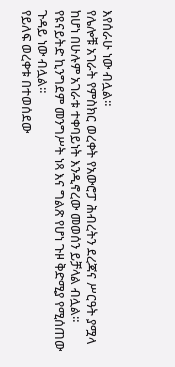እየሰራሁ ነው ብሏል።
የሌሎቹ አገራት የምስክር ወረቀት የአውሮፓ ሕብረትን ደረጃና ሥርዓት ያሟላ ከሆነ በሁሉም አገራቱ ተቀባይነት እንዲኖረው መወሰን ይቻላል ብሏል።
የዩናይትድ ኪንግደም መንግሥት ነጻ እና ግልጽ የሆነ ጉዞ ቅድሚያ የሚሰጠው ጉዳይ ነው ብሏል።
የይለፍ ወረቀቱ በተወሰደው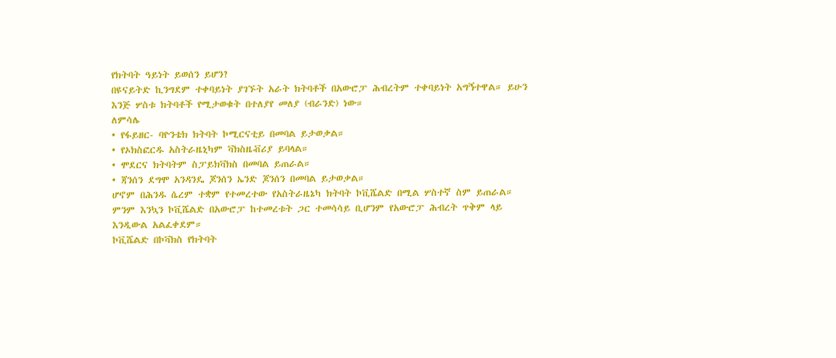የክትባት ዓይነት ይወሰን ይሆን?
በዩናይትድ ኪንግደም ተቀባይነት ያገኙት አራት ክትባቶች በአውሮፓ ሕብረትም ተቀባይነት አግኝተዋል። ይሁን እንጅ ሦስቱ ክትባቶች የሚታወቁት በተለያየ መለያ (ብራንድ) ነው።
ለምሳሌ
• የፋይዘር- ባዮንቴክ ክትባት ኮሚርናቲይ በመባል ይታወቃል።
• የኦክስፎርዱ አስትራዜኒካም ቫክስዜቭሪያ ይባላል።
• ሞደርና ክትባትም ስፓይክቫክስ በመባል ይጠራል።
• ጃንሰን ደግሞ አንዳንዴ ጆንሰን ኤንድ ጆንሰን በመባል ይታወቃል።
ሆኖም በሕንዱ ሴረም ተቋም የተመረተው የአስትራዜኔካ ክትባት ኮቪሼልድ በሚል ሦስተኛ ስም ይጠራል።
ምንም እንኳን ኮቪሼልድ በአውሮፓ ከተመረቱት ጋር ተመሳሳይ ቢሆንም የአውሮፓ ሕብረት ጥቅም ላይ እንዲውል አልፈቀደም።
ኮቪሼልድ በኮቫክስ የክትባት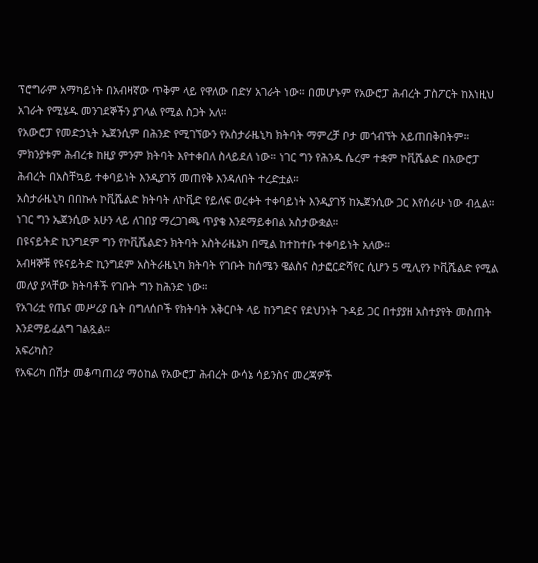ፕሮግራም አማካይነት በአብዛኛው ጥቅም ላይ የዋለው በድሃ አገራት ነው። በመሆኑም የአውሮፓ ሕብረት ፓስፖርት ከእነዚህ አገራት የሚሄዱ መንገደኞችን ያገላል የሚል ስጋት አለ።
የአውሮፓ የመድኃኒት ኤጀንሲም በሕንድ የሚገኘውን የአስታራዜኒካ ክትባት ማምረቻ ቦታ መጎብኘት አይጠበቅበትም።
ምክንያቱም ሕብረቱ ከዚያ ምንም ክትባት እየተቀበለ ስላይደለ ነው። ነገር ግን የሕንዱ ሴረም ተቋም ኮቪሼልድ በአውሮፓ ሕብረት በአስቸኳይ ተቀባይነት እንዲያገኝ መጠየቅ እንዳለበት ተረድቷል።
አስታራዜኒካ በበኩሉ ኮቪሼልድ ክትባት ለኮቪድ የይለፍ ወረቀት ተቀባይነት እንዲያገኝ ከኤጀንሲው ጋር እየሰራሁ ነው ብሏል።
ነገር ግን ኤጀንሲው አሁን ላይ ለገበያ ማረጋገጫ ጥያቄ እንደማይቀበል አስታውቋል።
በዩናይትድ ኪንግደም ግን የኮቪሼልድን ክትባት አስትራዜኔካ በሚል ከተከተቡ ተቀባይነት አለው።
አብዛኞቹ የዩናይትድ ኪንግደም አስትራዜኒካ ክትባት የገቡት ከሰሜን ዌልስና ስታፎርድሻየር ሲሆን 5 ሚሊየን ኮቪሼልድ የሚል መለያ ያላቸው ክትባቶች የገቡት ግን ከሕንድ ነው።
የአገሪቷ የጤና መሥሪያ ቤት በግለሰቦች የክትባት አቅርቦት ላይ ከንግድና የደህንነት ጉዳይ ጋር በተያያዘ አስተያየት መስጠት እንደማይፈልግ ገልጿል።
አፍሪካስ?
የአፍሪካ በሽታ መቆጣጠሪያ ማዕከል የአውሮፓ ሕብረት ውሳኔ ሳይንስና መረጃዎች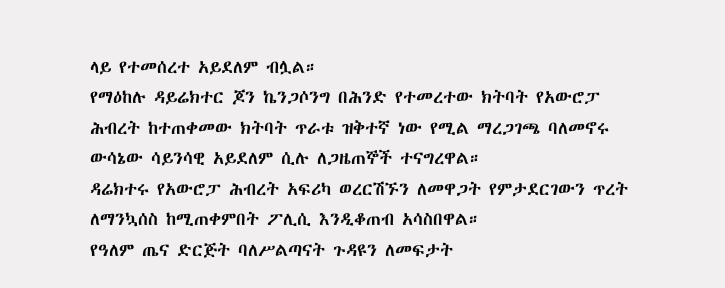ላይ የተመሰረተ አይደለም ብሏል።
የማዕከሉ ዳይሬክተር ጆን ኬንጋሶንግ በሕንድ የተመረተው ክትባት የአውሮፓ ሕብረት ከተጠቀመው ክትባት ጥራቱ ዝቅተኛ ነው የሚል ማረጋገጫ ባለመኖሩ ውሳኔው ሳይንሳዊ አይደለም ሲሉ ለጋዜጠኞች ተናግረዋል።
ዳሬክተሩ የአውሮፓ ሕብረት አፍሪካ ወረርሽኙን ለመዋጋት የምታደርገውን ጥረት ለማንኳሰስ ከሚጠቀምበት ፖሊሲ እንዲቆጠብ አሳስበዋል።
የዓለም ጤና ድርጅት ባለሥልጣናት ጉዳዩን ለመፍታት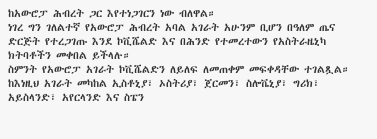ከአውሮፓ ሕብረት ጋር እየተነጋገርን ነው ብለዋል።
ነገረ ግን ገለልተኛ የአውሮፓ ሕብረት አባል አገራት አሁንም ቢሆን በዓለም ጤና ድርጅት የተረጋገጡ እንደ ኮቪሼልድ እና በሕንድ የተመረተውን የአስትራዜኒካ ክትባቶችን መቀበል ይችላሉ።
ስምንት የአውሮፓ አገራት ኮቪሼልድን ለይለፍ ለመጠቀም መፍቀዳቸው ተገልጿል። ከእነዚህ አገራት መካከል ኢስቶኒያ፣ ኦስትሪያ፣ ጀርመን፣ ስሎቬኒያ፣ ግሪክ፣ አይስላንድ፣ አየርላንድ እና ስፔን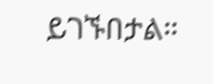ይገኙበታል።